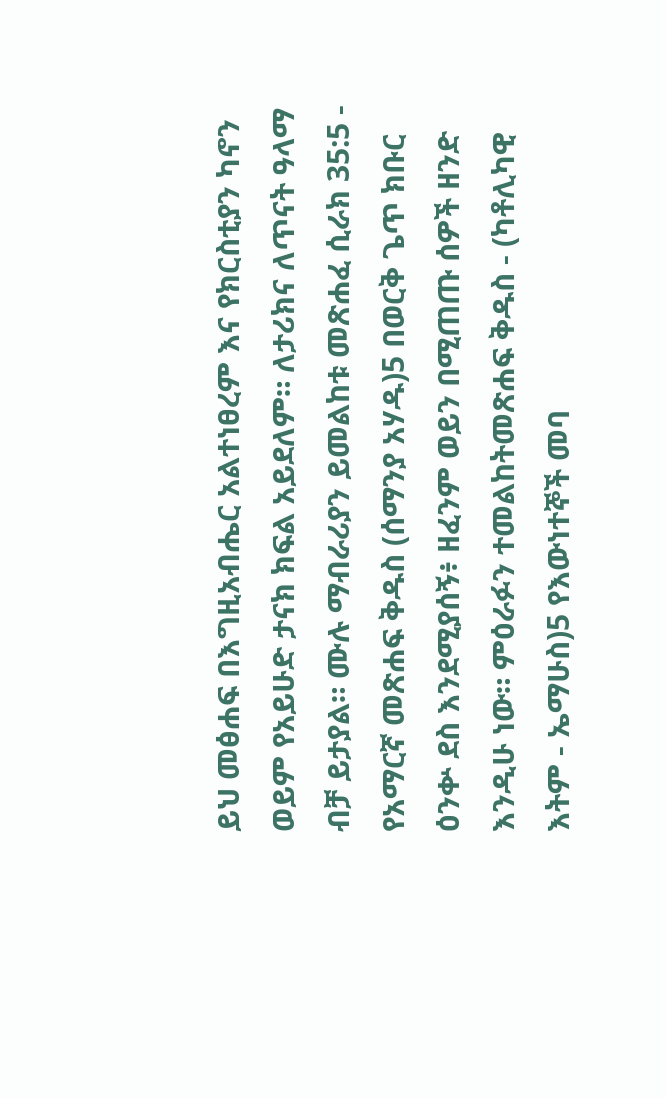ይህ መፅሐፍ በእግዚአብሔር አልተነፀረም እና የክርስቲያን ካኖን ወይም የአይሁድ ታናክ ክፍል አይደለም። ለታሪክና ለጥናት ዓላማ ብቻ ይታያል። ሙሉ ማብራሪያን ይመልከቱ መጽሐፈ ሲራክ 35:5 - የአማርኛ መጽሐፍ ቅዱስ (ሰማንያ አሃዱ)5 በወርቅ ጌጥ ክቡር ዕንቍ ደስ እንደሚያሰኝ፥ ዘፈንም ወይን በሚጠጡ ሰዎች ዘንድ እንዲሁ ነው። ምዕራፉን ተመልከትመጽሐፍ ቅዱስ - (ካቶሊካዊ እትም - ኤማሁስ)5 የእውነተኞች መባ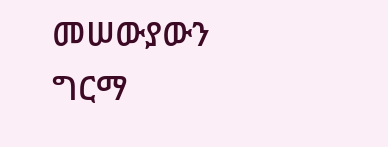መሠውያውን ግርማ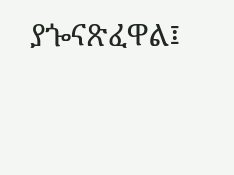ያጐናጽፈዋል፤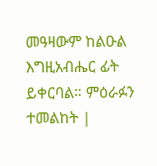መዓዛውም ከልዑል እግዚአብሔር ፊት ይቀርባል። ምዕራፉን ተመልከት |